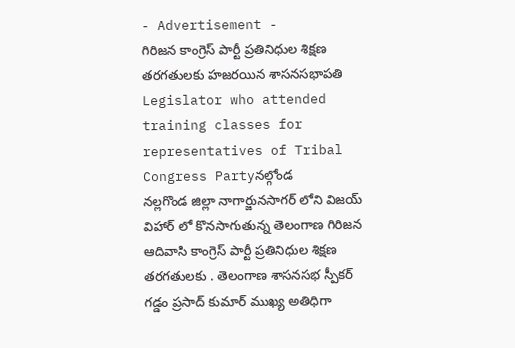- Advertisement -
గిరిజన కాంగ్రెస్ పార్టీ ప్రతినిధుల శిక్షణ తరగతులకు హజరయిన శాసనసభాపతి
Legislator who attended training classes for representatives of Tribal Congress Partyనల్గోండ
నల్లగొండ జిల్లా నాగార్జునసాగర్ లోని విజయ్ విహార్ లో కొనసాగుతున్న తెలంగాణ గిరిజన ఆదివాసి కాంగ్రెస్ పార్టీ ప్రతినిధుల శిక్షణ తరగతులకు . తెలంగాణ శాసనసభ స్పీకర్ గడ్డం ప్రసాద్ కుమార్ ముఖ్య అతిధిగా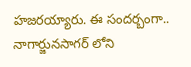హజరయ్యారు. ఈ సందర్బంగా.. నాగార్జునసాగర్ లోని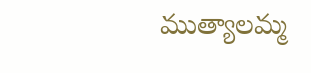ముత్యాలమ్మ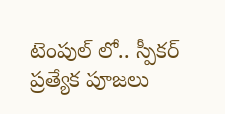టెంపుల్ లో.. స్పీకర్ ప్రత్యేక పూజలు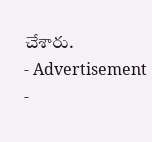చేశారు.
- Advertisement -